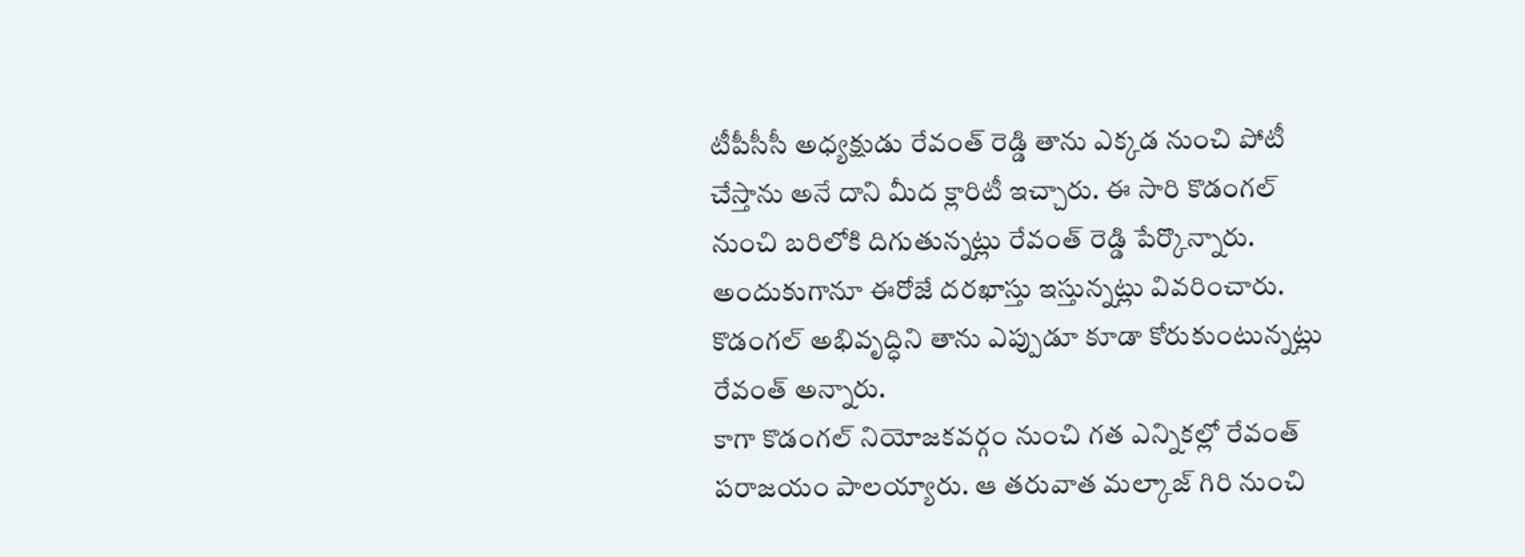టీపీసీసీ అధ్యక్షుడు రేవంత్ రెడ్డి తాను ఎక్కడ నుంచి పోటీ చేస్తాను అనే దాని మీద క్లారిటీ ఇచ్చారు. ఈ సారి కొడంగల్ నుంచి బరిలోకి దిగుతున్నట్లు రేవంత్ రెడ్డి పేర్కొన్నారు. అందుకుగానూ ఈరోజే దరఖాస్తు ఇస్తున్నట్లు వివరించారు. కొడంగల్ అభివృద్ధిని తాను ఎప్పుడూ కూడా కోరుకుంటున్నట్లు రేవంత్ అన్నారు.
కాగా కొడంగల్ నియోజకవర్గం నుంచి గత ఎన్నికల్లో రేవంత్ పరాజయం పాలయ్యారు. ఆ తరువాత మల్కాజ్ గిరి నుంచి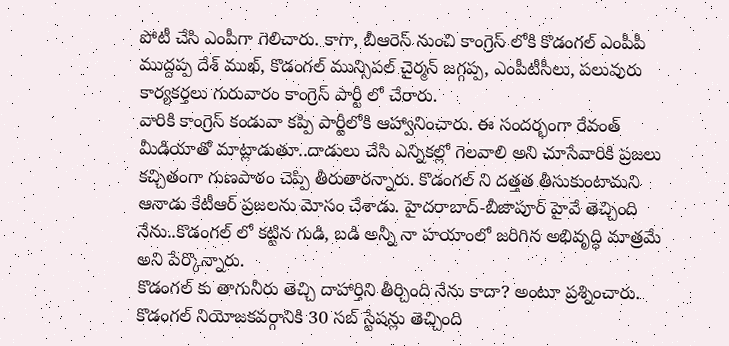పోటీ చేసి ఎంపీగా గెలిచారు. కాగా, బీఆరెస్ నుంచి కాంగ్రెస్ లోకి కొడంగల్ ఎంపీపీ ముద్దప్ప దేశ్ ముఖ్, కొడంగల్ మున్సిపల్ చైర్మన్ జగ్గప్ప, ఎంపీటీసీలు, పలువురు కార్యకర్తలు గురువారం కాంగ్రెస్ పార్టీ లో చేరారు.
వారికి కాంగ్రెస్ కండువా కప్పి పార్టీలోకి ఆహ్వానించారు. ఈ సందర్భంగా రేవంత్ మీడియాతో మాట్లాడుతూ..దాడులు చేసి ఎన్నికల్లో గెలవాలి అని చూసేవారికి ప్రజలు కచ్చితంగా గుణపాఠం చెప్పి తీరుతారన్నారు. కొడంగల్ ని దత్తత తీసుకుంటామని ఆనాడు కేటీఆర్ ప్రజలను మోసం చేశాడు. హైదరాబాద్-బీజాపూర్ హైవే తెచ్చింది నేను..కొడంగల్ లో కట్టిన గుడి, బడి అన్నీ నా హయాంలో జరిగిన అభివృద్ధి మాత్రమే అని పేర్కొన్నారు.
కొడంగల్ కు తాగునీరు తెచ్చి దాహార్తిని తీర్చింది నేను కాదా? అంటూ ప్రశ్నించారు. కొడంగల్ నియోజకవర్గానికి 30 సబ్ స్టేషన్లు తెచ్చింది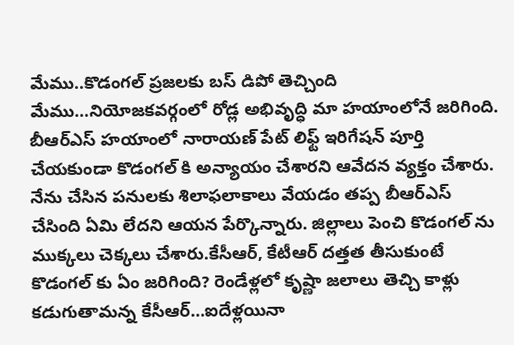మేము..కొడంగల్ ప్రజలకు బస్ డిపో తెచ్చింది మేము…నియోజకవర్గంలో రోడ్ల అభివృద్ధి మా హయాంలోనే జరిగింది.
బీఆర్ఎస్ హయాంలో నారాయణ్ పేట్ లిఫ్ట్ ఇరిగేషన్ పూర్తి చేయకుండా కొడంగల్ కి అన్యాయం చేశారని ఆవేదన వ్యక్తం చేశారు.
నేను చేసిన పనులకు శిలాఫలాకాలు వేయడం తప్ప బీఆర్ఎస్ చేసింది ఏమి లేదని ఆయన పేర్కొన్నారు. జిల్లాలు పెంచి కొడంగల్ ను ముక్కలు చెక్కలు చేశారు.కేసీఆర్, కేటీఆర్ దత్తత తీసుకుంటే కొడంగల్ కు ఏం జరిగింది? రెండేళ్లలో కృష్ణా జలాలు తెచ్చి కాళ్లు కడుగుతామన్న కేసీఆర్…ఐదేళ్లయినా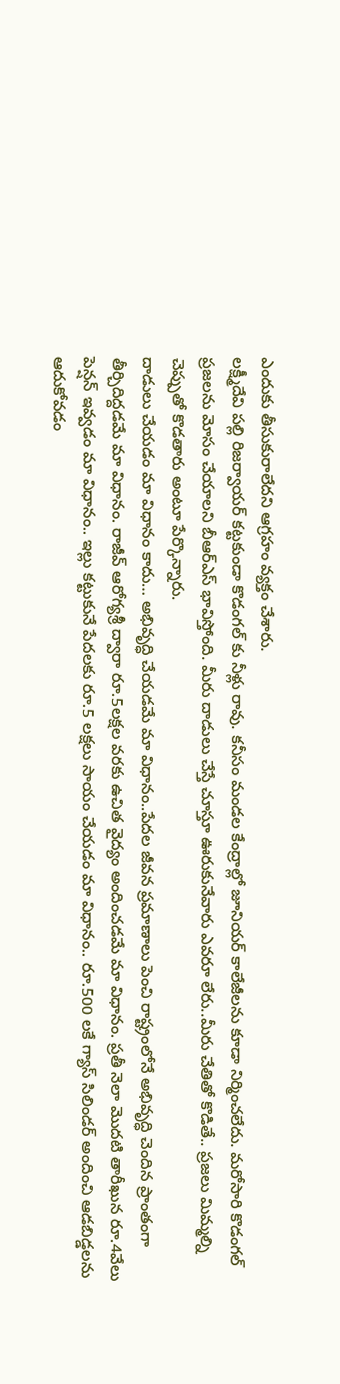ఎందుకు తీసుకురాలేదని ఆగ్రహం వ్యక్తం చేశారు.
లక్ష్మీదేవి పల్లి రిజర్వాయర్ కట్టకుండా కొడంగల్ కు నీళ్లు రావు. కనీసం మండల కేంద్రాల్లో జూనియర్ కాలేజీలను కూడా నిర్మించలేదు. మరోసారి కొడంగల్ ప్రజలను మోసం చేయాలని బీఆర్ఎస్ భావిస్తోంది. మీరు దాడులు చేస్తే చూస్తూ ఊరుకునేవారు ఎవరూ లేరు..మీరు చేతితో కొడితే.. ప్రజలు మిమ్మల్ని చెప్పుతో కొడతారు అంటూ పేర్కొన్నారు.
దాడులు చేయడం మా విధానం కాదు… అభివృద్ధి చేయడమే మా విధానం..పేదల జీవన ప్రమాణాలు పెంచి రాష్ట్రంలోనే అభివృద్ధి చెందిన ప్రాంతంగా తీర్చిదిద్దడమే మా విధానం. రాజీవ్ ఆరోగ్యశ్రీ ద్వారా రూ.5లక్షల వరకు ఉచిత వైద్యం అందించడమే మా విధానం. ప్రతీ నెలా మొదటి తారీఖున రూ.4వేలు పెన్షన్ ఇవ్వడం మా విధానం.. ఇల్లు కట్టుకునే పేదలకు రూ.5 లక్షలు సాయం చేయడం మా విధానం.. రూ.500 లకే గ్యాస్ సిలిండర్ అందించి ఆడబిడ్డలను ఆదుకోవడం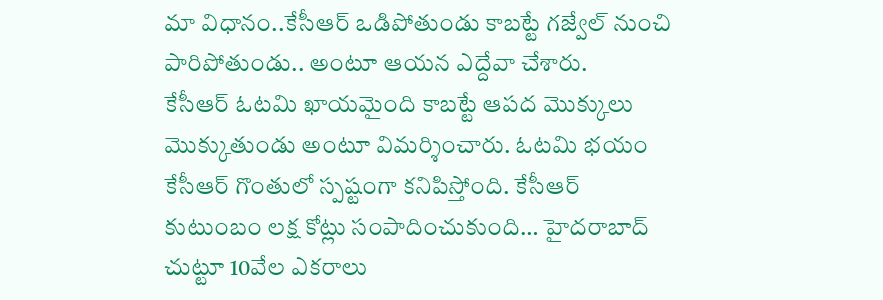మా విధానం..కేసీఆర్ ఒడిపోతుండు కాబట్టే గజ్వేల్ నుంచి పారిపోతుండు.. అంటూ ఆయన ఎద్దేవా చేశారు.
కేసీఆర్ ఓటమి ఖాయమైంది కాబట్టే ఆపద మొక్కులు మొక్కుతుండు అంటూ విమర్శించారు. ఓటమి భయం కేసీఆర్ గొంతులో స్పష్టంగా కనిపిస్తోంది. కేసీఆర్ కుటుంబం లక్ష కోట్లు సంపాదించుకుంది… హైదరాబాద్ చుట్టూ 10వేల ఎకరాలు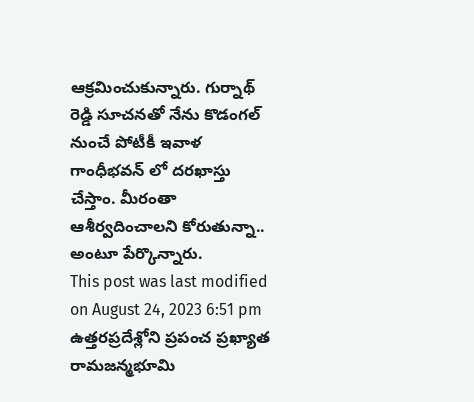ఆక్రమించుకున్నారు. గుర్నాథ్ రెడ్డి సూచనతో నేను కొడంగల్ నుంచే పోటీకీ ఇవాళ గాంధీభవన్ లో దరఖాస్తు చేస్తాం. మీరంతా ఆశీర్వదించాలని కోరుతున్నా.. అంటూ పేర్కొన్నారు.
This post was last modified on August 24, 2023 6:51 pm
ఉత్తరప్రదేశ్లోని ప్రపంచ ప్రఖ్యాత రామజన్మభూమి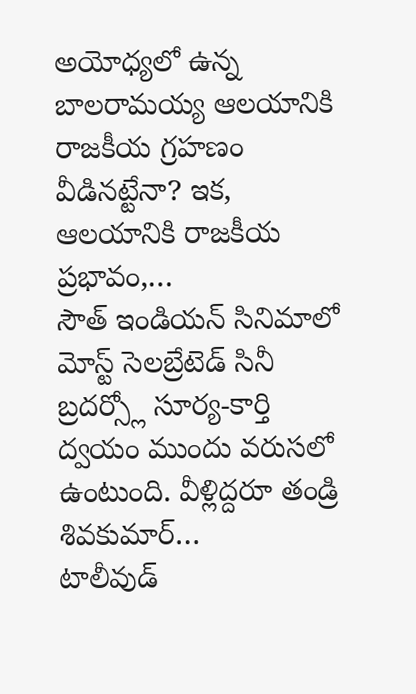అయోధ్యలో ఉన్న బాలరామయ్య ఆలయానికి రాజకీయ గ్రహణం వీడినట్టేనా? ఇక, ఆలయానికి రాజకీయ ప్రభావం,…
సౌత్ ఇండియన్ సినిమాలో మోస్ట్ సెలబ్రేటెడ్ సినీ బ్రదర్స్లో సూర్య-కార్తి ద్వయం ముందు వరుసలో ఉంటుంది. వీళ్లిద్దరూ తండ్రి శివకుమార్…
టాలీవుడ్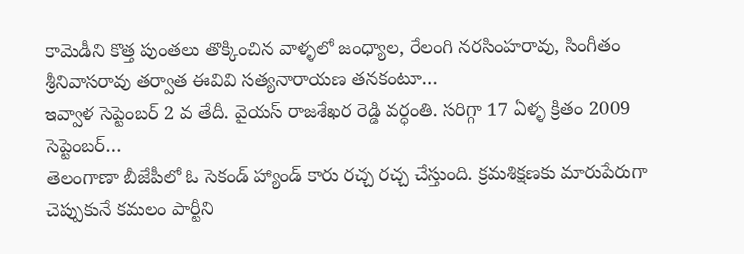కామెడీని కొత్త పుంతలు తొక్కించిన వాళ్ళలో జంధ్యాల, రేలంగి నరసింహరావు, సింగీతం శ్రీనివాసరావు తర్వాత ఈవివి సత్యనారాయణ తనకంటూ…
ఇవ్వాళ సెప్టెంబర్ 2 వ తేదీ. వైయస్ రాజశేఖర రెడ్డి వర్ధంతి. సరిగ్గా 17 ఏళ్ళ క్రితం 2009 సెప్టెంబర్…
తెలంగాణా బీజేపీలో ఓ సెకండ్ హ్యాండ్ కారు రచ్చ రచ్చ చేస్తుంది. క్రమశిక్షణకు మారుపేరుగా చెప్పుకునే కమలం పార్టీని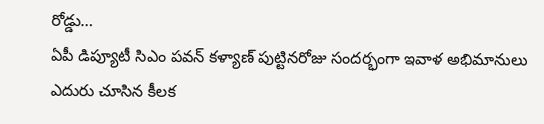రోడ్డు…
ఏపీ డిప్యూటీ సిఎం పవన్ కళ్యాణ్ పుట్టినరోజు సందర్భంగా ఇవాళ అభిమానులు ఎదురు చూసిన కీలక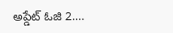అప్డేట్ ఓజి 2.…